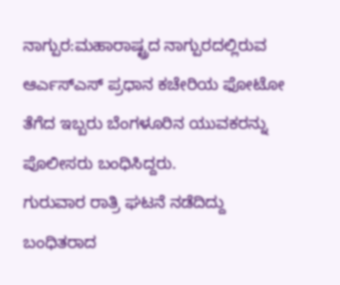ನಾಗ್ಪುರ:ಮಹಾರಾಷ್ಟ್ರದ ನಾಗ್ಪುರದಲ್ಲಿರುವ ಆರ್ಎಸ್ಎಸ್ ಪ್ರಧಾನ ಕಚೇರಿಯ ಫೋಟೋ ತೆಗೆದ ಇಬ್ಬರು ಬೆಂಗಳೂರಿನ ಯುವಕರನ್ನು ಪೊಲೀಸರು ಬಂಧಿಸಿದ್ದರು.
ಗುರುವಾರ ರಾತ್ರಿ ಘಟನೆ ನಡೆದಿದ್ದು ಬಂಧಿತರಾದ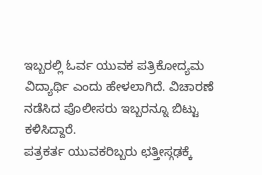ಇಬ್ಬರಲ್ಲಿ ಓರ್ವ ಯುವಕ ಪತ್ರಿಕೋದ್ಯಮ ವಿದ್ಯಾರ್ಥಿ ಎಂದು ಹೇಳಲಾಗಿದೆ. ವಿಚಾರಣೆ ನಡೆಸಿದ ಪೊಲೀಸರು ಇಬ್ಬರನ್ನೂ ಬಿಟ್ಟು ಕಳಿಸಿದ್ದಾರೆ.
ಪತ್ರಕರ್ತ ಯುವಕರಿಬ್ಬರು ಛತ್ತೀಸ್ಗಢಕ್ಕೆ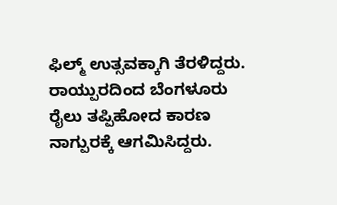ಫಿಲ್ಮ್ ಉತ್ಸವಕ್ಕಾಗಿ ತೆರಳಿದ್ದರು. ರಾಯ್ಪುರದಿಂದ ಬೆಂಗಳೂರು ರೈಲು ತಪ್ಪಿಹೋದ ಕಾರಣ ನಾಗ್ಪುರಕ್ಕೆ ಆಗಮಿಸಿದ್ದರು.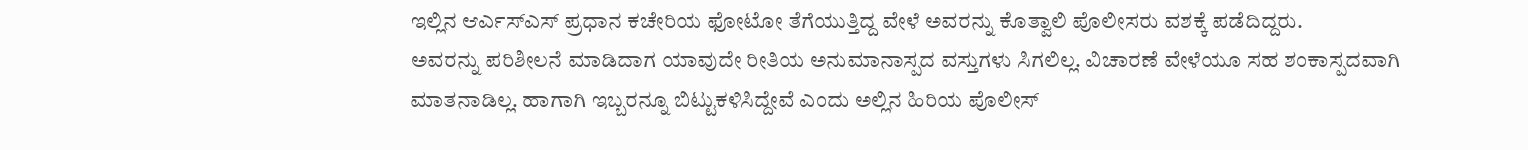ಇಲ್ಲಿನ ಆರ್ಎಸ್ಎಸ್ ಪ್ರಧಾನ ಕಚೇರಿಯ ಫೋಟೋ ತೆಗೆಯುತ್ತಿದ್ದ ವೇಳೆ ಅವರನ್ನು ಕೊತ್ವಾಲಿ ಪೊಲೀಸರು ವಶಕ್ಕೆ ಪಡೆದಿದ್ದರು.
ಅವರನ್ನು ಪರಿಶೀಲನೆ ಮಾಡಿದಾಗ ಯಾವುದೇ ರೀತಿಯ ಅನುಮಾನಾಸ್ಪದ ವಸ್ತುಗಳು ಸಿಗಲಿಲ್ಲ. ವಿಚಾರಣೆ ವೇಳೆಯೂ ಸಹ ಶಂಕಾಸ್ಪದವಾಗಿ ಮಾತನಾಡಿಲ್ಲ. ಹಾಗಾಗಿ ಇಬ್ಬರನ್ನೂ ಬಿಟ್ಟುಕಳಿಸಿದ್ದೇವೆ ಎಂದು ಅಲ್ಲಿನ ಹಿರಿಯ ಪೊಲೀಸ್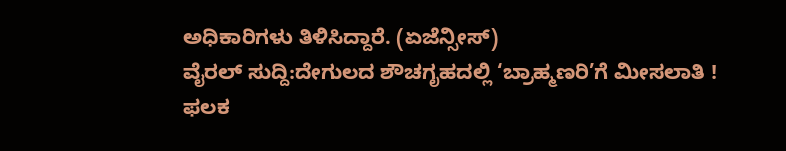ಅಧಿಕಾರಿಗಳು ತಿಳಿಸಿದ್ದಾರೆ. (ಏಜೆನ್ಸೀಸ್)
ವೈರಲ್ ಸುದ್ದಿ:ದೇಗುಲದ ಶೌಚಗೃಹದಲ್ಲಿ ‘ಬ್ರಾಹ್ಮಣರಿ’ಗೆ ಮೀಸಲಾತಿ ! ಫಲಕ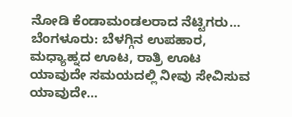ನೋಡಿ ಕೆಂಡಾಮಂಡಲರಾದ ನೆಟ್ಟಿಗರು…
ಬೆಂಗಳೂರು: ಬೆಳಗ್ಗಿನ ಉಪಹಾರ, ಮಧ್ಯಾಹ್ನದ ಊಟ, ರಾತ್ರಿ ಊಟ ಯಾವುದೇ ಸಮಯದಲ್ಲಿ ನೀವು ಸೇವಿಸುವ ಯಾವುದೇ…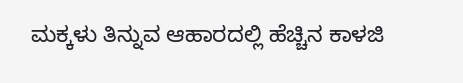ಮಕ್ಕಳು ತಿನ್ನುವ ಆಹಾರದಲ್ಲಿ ಹೆಚ್ಚಿನ ಕಾಳಜಿ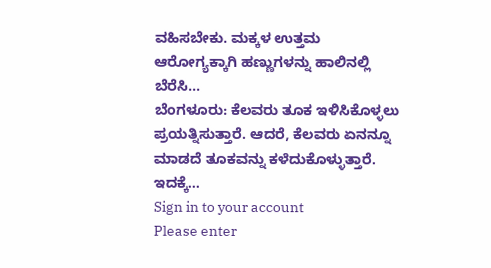ವಹಿಸಬೇಕು. ಮಕ್ಕಳ ಉತ್ತಮ ಆರೋಗ್ಯಕ್ಕಾಗಿ ಹಣ್ಣುಗಳನ್ನು ಹಾಲಿನಲ್ಲಿ ಬೆರೆಸಿ…
ಬೆಂಗಳೂರು: ಕೆಲವರು ತೂಕ ಇಳಿಸಿಕೊಳ್ಳಲು ಪ್ರಯತ್ನಿಸುತ್ತಾರೆ. ಆದರೆ, ಕೆಲವರು ಏನನ್ನೂ ಮಾಡದೆ ತೂಕವನ್ನು ಕಳೆದುಕೊಳ್ಳುತ್ತಾರೆ. ಇದಕ್ಕೆ…
Sign in to your account
Please enter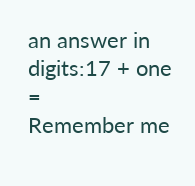an answer in digits:17 + one =
Remember me